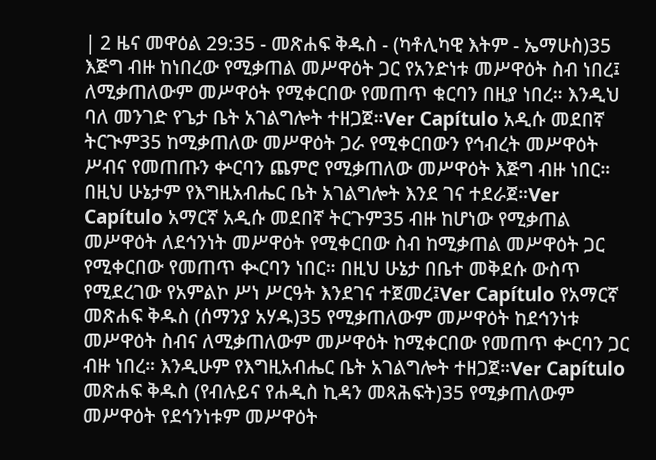| 2 ዜና መዋዕል 29:35 - መጽሐፍ ቅዱስ - (ካቶሊካዊ እትም - ኤማሁስ)35 እጅግ ብዙ ከነበረው የሚቃጠል መሥዋዕት ጋር የአንድነቱ መሥዋዕት ስብ ነበረ፤ ለሚቃጠለውም መሥዋዕት የሚቀርበው የመጠጥ ቁርባን በዚያ ነበረ። እንዲህ ባለ መንገድ የጌታ ቤት አገልግሎት ተዘጋጀ።Ver Capítulo አዲሱ መደበኛ ትርጒም35 ከሚቃጠለው መሥዋዕት ጋራ የሚቀርበውን የኅብረት መሥዋዕት ሥብና የመጠጡን ቍርባን ጨምሮ የሚቃጠለው መሥዋዕት እጅግ ብዙ ነበር። በዚህ ሁኔታም የእግዚአብሔር ቤት አገልግሎት እንደ ገና ተደራጀ።Ver Capítulo አማርኛ አዲሱ መደበኛ ትርጉም35 ብዙ ከሆነው የሚቃጠል መሥዋዕት ለደኅንነት መሥዋዕት የሚቀርበው ስብ ከሚቃጠል መሥዋዕት ጋር የሚቀርበው የመጠጥ ቊርባን ነበር። በዚህ ሁኔታ በቤተ መቅደሱ ውስጥ የሚደረገው የአምልኮ ሥነ ሥርዓት እንደገና ተጀመረ፤Ver Capítulo የአማርኛ መጽሐፍ ቅዱስ (ሰማንያ አሃዱ)35 የሚቃጠለውም መሥዋዕት ከደኅንነቱ መሥዋዕት ስብና ለሚቃጠለውም መሥዋዕት ከሚቀርበው የመጠጥ ቍርባን ጋር ብዙ ነበረ። እንዲሁም የእግዚአብሔር ቤት አገልግሎት ተዘጋጀ።Ver Capítulo መጽሐፍ ቅዱስ (የብሉይና የሐዲስ ኪዳን መጻሕፍት)35 የሚቃጠለውም መሥዋዕት የደኅንነቱም መሥዋዕት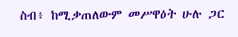ስብ፥ ከሚቃጠለውም መሥዋዕት ሁሉ ጋር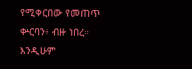የሚቀርበው የመጠጥ ቍርባን፥ ብዙ ነበረ። እንዲሁም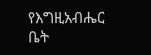የእግዚአብሔር ቤት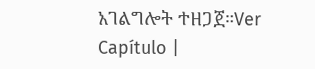አገልግሎት ተዘጋጀ።Ver Capítulo |